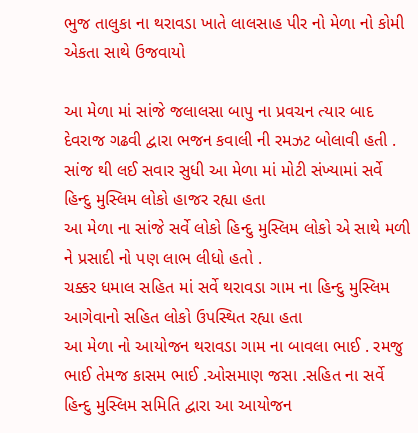ભુજ તાલુકા ના થરાવડા ખાતે લાલસાહ પીર નો મેળા નો કોમી એકતા સાથે ઉજવાયો

આ મેળા માં સાંજે જલાલસા બાપુ ના પ્રવચન ત્યાર બાદ દેવરાજ ગઢવી દ્વારા ભજન કવાલી ની રમઝટ બોલાવી હતી .
સાંજ થી લઈ સવાર સુધી આ મેળા માં મોટી સંખ્યામાં સર્વે હિન્દુ મુસ્લિમ લોકો હાજર રહ્યા હતા
આ મેળા ના સાંજે સર્વે લોકો હિન્દુ મુસ્લિમ લોકો એ સાથે મળી ને પ્રસાદી નો પણ લાભ લીધો હતો .
ચક્કર ધમાલ સહિત માં સર્વે થરાવડા ગામ ના હિન્દુ મુસ્લિમ આગેવાનો સહિત લોકો ઉપસ્થિત રહ્યા હતા
આ મેળા નો આયોજન થરાવડા ગામ ના બાવલા ભાઈ . રમજુ ભાઈ તેમજ કાસમ ભાઈ .ઓસમાણ જસા .સહિત ના સર્વે હિન્દુ મુસ્લિમ સમિતિ દ્વારા આ આયોજન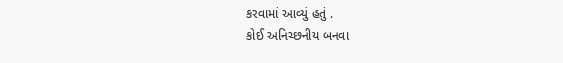કરવામાં આવ્યું હતું .
કોઈ અનિચ્છનીય બનવા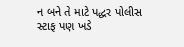ન બને તે માટે પદ્ધર પોલીસ સ્ટાફ પણ ખડે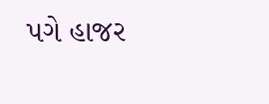પગે હાજર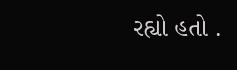રહ્યો હતો .